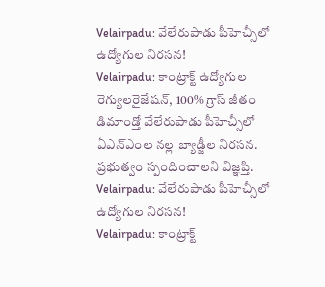Velairpadu: వేలేరుపాడు పీహెచ్సీలో ఉద్యోగుల నిరసన!
Velairpadu: కాంట్రాక్ట్ ఉద్యోగుల రెగ్యులరైజేషన్, 100% గ్రాస్ జీతం డిమాండ్తో వేలేరుపాడు పీహెచ్సీలో ఏఎన్ఎంల నల్ల బ్యాడ్జీల నిరసన. ప్రభుత్వం స్పందించాలని విజ్ఞప్తి.
Velairpadu: వేలేరుపాడు పీహెచ్సీలో ఉద్యోగుల నిరసన!
Velairpadu: కాంట్రాక్ట్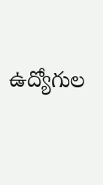ఉద్యోగుల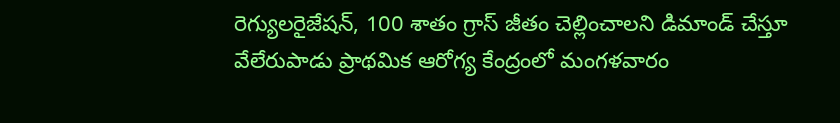రెగ్యులరైజేషన్, 100 శాతం గ్రాస్ జీతం చెల్లించాలని డిమాండ్ చేస్తూ వేలేరుపాడు ప్రాథమిక ఆరోగ్య కేంద్రంలో మంగళవారం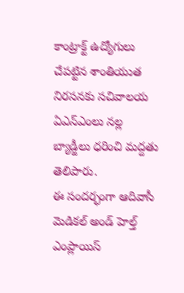కాంట్రాక్ట్ ఉద్యోగులు చేపట్టిన శాంతియుత నిరసనకు సచివాలయ ఏఎన్ఎంలు నల్ల బ్యాడ్జీలు ధరించి మద్దతు తెలిపారు.
ఈ సందర్భంగా ఆదివాసీ మెడికల్ అండ్ హెల్త్ ఎంప్లాయిస్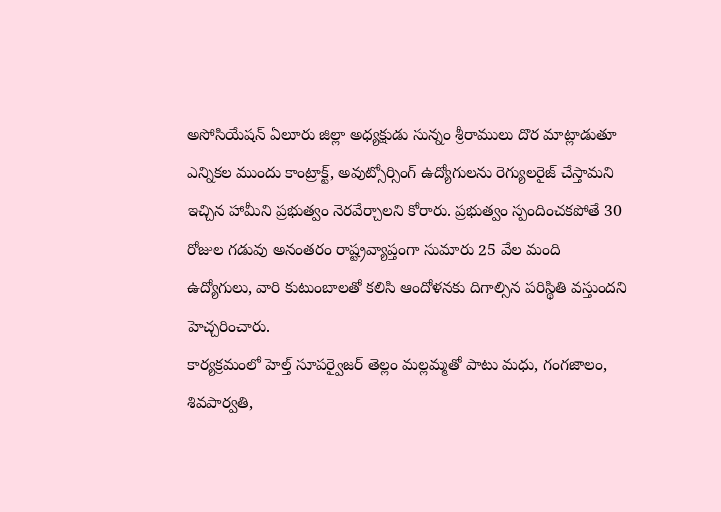అసోసియేషన్ ఏలూరు జిల్లా అధ్యక్షుడు సున్నం శ్రీరాములు దొర మాట్లాడుతూ ఎన్నికల ముందు కాంట్రాక్ట్, అవుట్సోర్సింగ్ ఉద్యోగులను రెగ్యులరైజ్ చేస్తామని ఇచ్చిన హామీని ప్రభుత్వం నెరవేర్చాలని కోరారు. ప్రభుత్వం స్పందించకపోతే 30 రోజుల గడువు అనంతరం రాష్ట్రవ్యాప్తంగా సుమారు 25 వేల మంది ఉద్యోగులు, వారి కుటుంబాలతో కలిసి ఆందోళనకు దిగాల్సిన పరిస్థితి వస్తుందని హెచ్చరించారు.
కార్యక్రమంలో హెల్త్ సూపర్వైజర్ తెల్లం మల్లమ్మతో పాటు మధు, గంగజాలం, శివపార్వతి,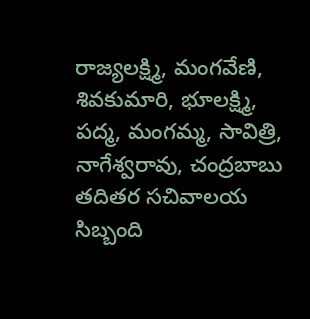రాజ్యలక్ష్మి, మంగవేణి, శివకుమారి, భూలక్ష్మి, పద్మ, మంగమ్మ, సావిత్రి, నాగేశ్వరావు, చంద్రబాబు తదితర సచివాలయ సిబ్బంది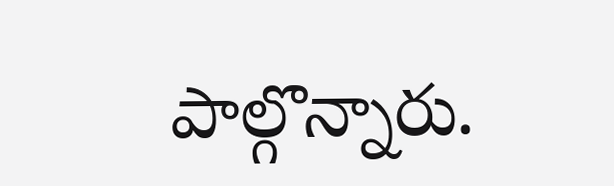పాల్గొన్నారు.